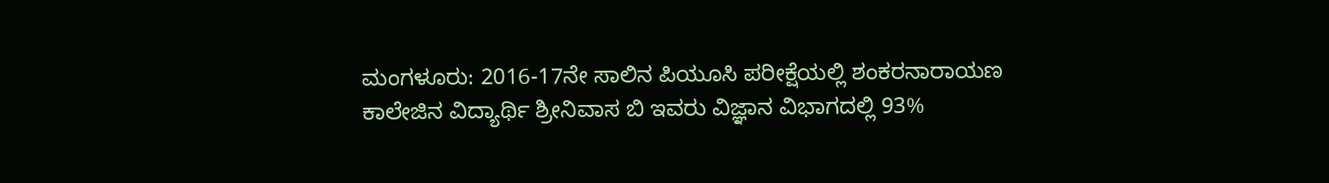ಮಂಗಳೂರು: 2016-17ನೇ ಸಾಲಿನ ಪಿಯೂಸಿ ಪರೀಕ್ಷೆಯಲ್ಲಿ ಶಂಕರನಾರಾಯಣ ಕಾಲೇಜಿನ ವಿದ್ಯಾರ್ಥಿ ಶ್ರೀನಿವಾಸ ಬಿ ಇವರು ವಿಜ್ಞಾನ ವಿಭಾಗದಲ್ಲಿ 93%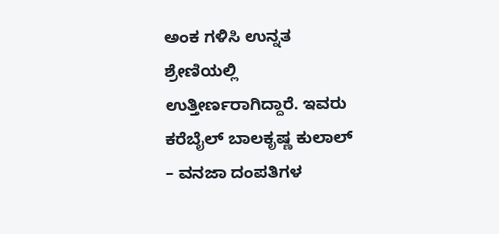ಅಂಕ ಗಳಿಸಿ ಉನ್ನತ ಶ್ರೇಣಿಯಲ್ಲಿ ಉತ್ತೀರ್ಣರಾಗಿದ್ದಾರೆ. ಇವರು ಕರೆಬೈಲ್ ಬಾಲಕೃಷ್ಣ ಕುಲಾಲ್ – ವನಜಾ ದಂಪತಿಗಳ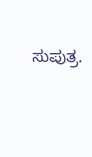ಸುಪುತ್ರ.